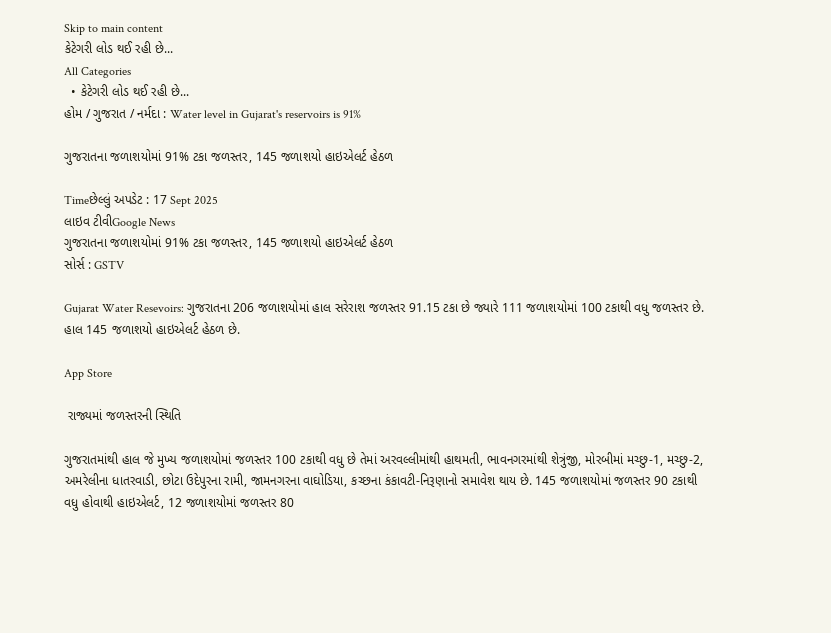Skip to main content
કેટેગરી લોડ થઈ રહી છે...
All Categories
  • કેટેગરી લોડ થઈ રહી છે...
હોમ / ગુજરાત / નર્મદા : Water level in Gujarat's reservoirs is 91%

ગુજરાતના જળાશયોમાં 91% ટકા જળસ્તર, 145 જળાશયો હાઇએલર્ટ હેઠળ

Timeછેલ્લું અપડેટ : 17 Sept 2025
લાઇવ ટીવીGoogle News
ગુજરાતના જળાશયોમાં 91% ટકા જળસ્તર, 145 જળાશયો હાઇએલર્ટ હેઠળ
સોર્સ : GSTV

Gujarat Water Resevoirs: ગુજરાતના 206 જળાશયોમાં હાલ સરેરાશ જળસ્તર 91.15 ટકા છે જ્યારે 111 જળાશયોમાં 100 ટકાથી વધુ જળસ્તર છે. હાલ 145 જળાશયો હાઇએલર્ટ હેઠળ છે.

App Store

 રાજ્યમાં જળસ્તરની સ્થિતિ

ગુજરાતમાંથી હાલ જે મુખ્ય જળાશયોમાં જળસ્તર 100 ટકાથી વધુ છે તેમાં અરવલ્લીમાંથી હાથમતી, ભાવનગરમાંથી શેત્રુંજી, મોરબીમાં મચ્છુ-1, મચ્છુ-2, અમરેલીના ધાતરવાડી, છોટા ઉદેપુરના રામી, જામનગરના વાઘોડિયા, કચ્છના કંકાવટી-નિરૂણાનો સમાવેશ થાય છે. 145 જળાશયોમાં જળસ્તર 90 ટકાથી વધુ હોવાથી હાઇએલર્ટ, 12 જળાશયોમાં જળસ્તર 80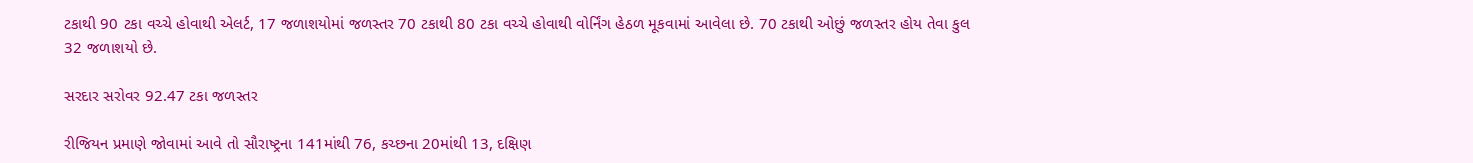ટકાથી 90 ટકા વચ્ચે હોવાથી એલર્ટ, 17 જળાશયોમાં જળસ્તર 70 ટકાથી 80 ટકા વચ્ચે હોવાથી વોર્નિંગ હેઠળ મૂકવામાં આવેલા છે. 70 ટકાથી ઓછું જળસ્તર હોય તેવા કુલ 32 જળાશયો છે.

સરદાર સરોવર 92.47 ટકા જળસ્તર

રીજિયન પ્રમાણે જોવામાં આવે તો સૌરાષ્ટ્રના 141માંથી 76, કચ્છના 20માંથી 13, દક્ષિણ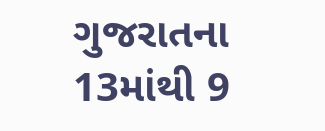ગુજરાતના 13માંથી 9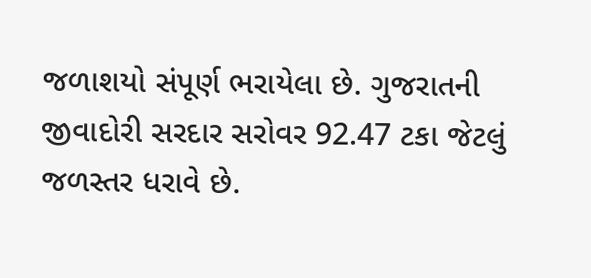જળાશયો સંપૂર્ણ ભરાયેલા છે. ગુજરાતની જીવાદોરી સરદાર સરોવર 92.47 ટકા જેટલું જળસ્તર ધરાવે છે.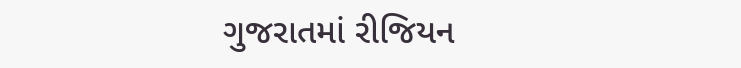ગુજરાતમાં રીજિયન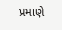પ્રમાણે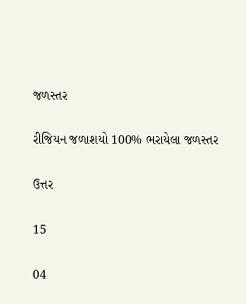જળસ્તર

રીજિયન જળાશયો 100% ભરાયેલા જળસ્તર

ઉત્તર

15

04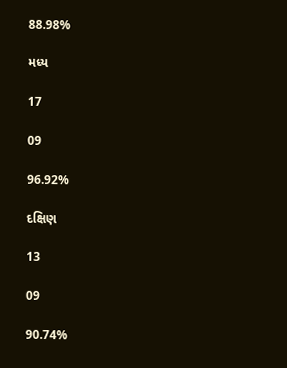88.98%

મધ્ય

17

09

96.92%

દક્ષિણ

13

09

90.74%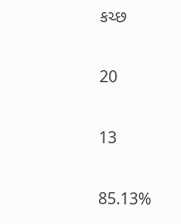કચ્છ

20

13

85.13%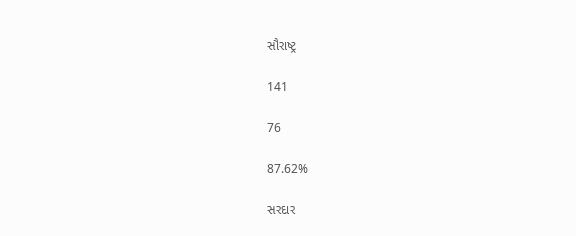સૌરાષ્ટ્ર

141

76

87.62%

સરદાર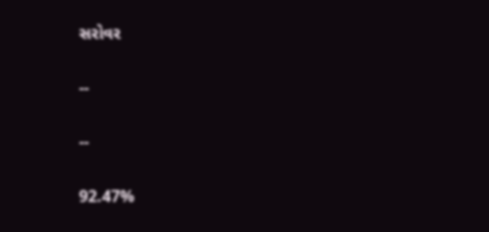સરોવર

--

--

92.47%